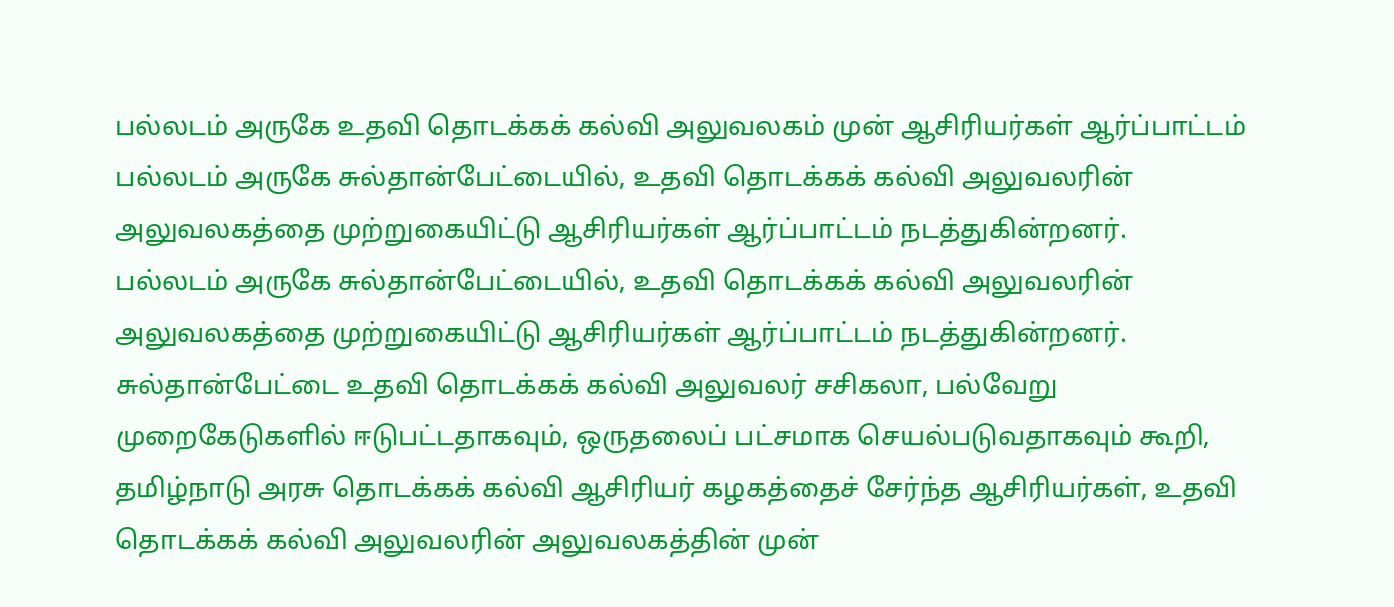பல்லடம் அருகே உதவி தொடக்கக் கல்வி அலுவலகம் முன் ஆசிரியர்கள் ஆர்ப்பாட்டம்
பல்லடம் அருகே சுல்தான்பேட்டையில், உதவி தொடக்கக் கல்வி அலுவலரின் அலுவலகத்தை முற்றுகையிட்டு ஆசிரியர்கள் ஆர்ப்பாட்டம் நடத்துகின்றனர்.
பல்லடம் அருகே சுல்தான்பேட்டையில், உதவி தொடக்கக் கல்வி அலுவலரின் அலுவலகத்தை முற்றுகையிட்டு ஆசிரியர்கள் ஆர்ப்பாட்டம் நடத்துகின்றனர்.
சுல்தான்பேட்டை உதவி தொடக்கக் கல்வி அலுவலர் சசிகலா, பல்வேறு முறைகேடுகளில் ஈடுபட்டதாகவும், ஒருதலைப் பட்சமாக செயல்படுவதாகவும் கூறி, தமிழ்நாடு அரசு தொடக்கக் கல்வி ஆசிரியர் கழகத்தைச் சேர்ந்த ஆசிரியர்கள், உதவி தொடக்கக் கல்வி அலுவலரின் அலுவலகத்தின் முன்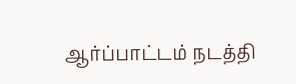ஆர்ப்பாட்டம் நடத்தி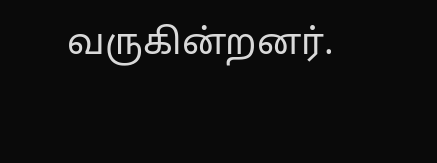வருகின்றனர்.